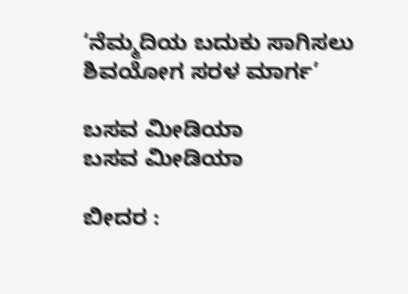‘ನೆಮ್ಮದಿಯ ಬದುಕು ಸಾಗಿಸಲು ಶಿವಯೋಗ ಸರಳ ಮಾರ್ಗ’

ಬಸವ ಮೀಡಿಯಾ
ಬಸವ ಮೀಡಿಯಾ

ಬೀದರ :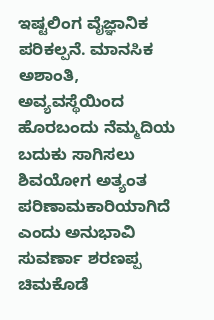ಇಷ್ಟಲಿಂಗ ವೈಜ್ಞಾನಿಕ ಪರಿಕಲ್ಪನೆ. ಮಾನಸಿಕ ಅಶಾಂತಿ, ಅವ್ಯವಸ್ಥೆಯಿಂದ ಹೊರಬಂದು ನೆಮ್ಮದಿಯ ಬದುಕು ಸಾಗಿಸಲು ಶಿವಯೋಗ ಅತ್ಯಂತ ಪರಿಣಾಮಕಾರಿಯಾಗಿದೆ ಎಂದು ಅನುಭಾವಿ ಸುವರ್ಣಾ ಶರಣಪ್ಪ ಚಿಮಕೊಡೆ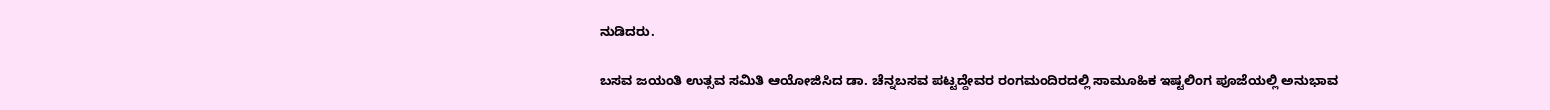ನುಡಿದರು.

ಬಸವ ಜಯಂತಿ ಉತ್ಸವ ಸಮಿತಿ ಆಯೋಜಿಸಿದ ಡಾ. ಚೆನ್ನಬಸವ ಪಟ್ಟದ್ದೇವರ ರಂಗಮಂದಿರದಲ್ಲಿ ಸಾಮೂಹಿಕ ಇಷ್ಟಲಿಂಗ ಪೂಜೆಯಲ್ಲಿ ಅನುಭಾವ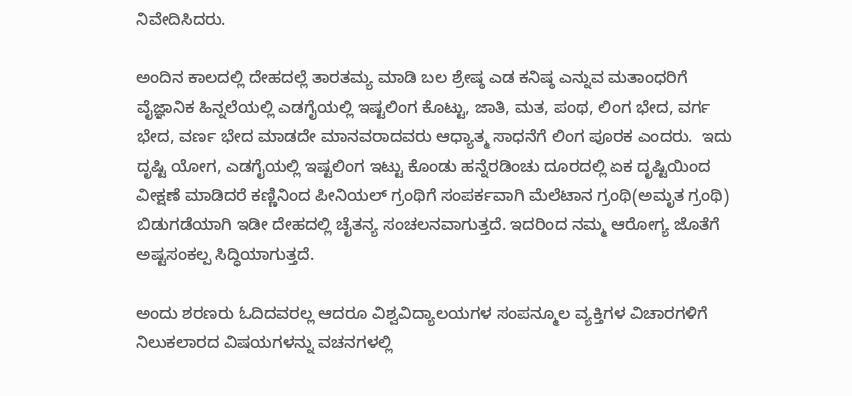ನಿವೇದಿಸಿದರು.

ಅಂದಿನ ಕಾಲದಲ್ಲಿ ದೇಹದಲ್ಲೆ ತಾರತಮ್ಯ ಮಾಡಿ ಬಲ ಶ್ರೇಷ್ಠ ಎಡ ಕನಿಷ್ಠ ಎನ್ನುವ ಮತಾಂಧರಿಗೆ ವೈಜ್ಞಾನಿಕ ಹಿನ್ನಲೆಯಲ್ಲಿ ಎಡಗೈಯಲ್ಲಿ ಇಷ್ಟಲಿಂಗ ಕೊಟ್ಟು, ಜಾತಿ, ಮತ, ಪಂಥ, ಲಿಂಗ ಭೇದ, ವರ್ಗ ಭೇದ, ವರ್ಣ ಭೇದ ಮಾಡದೇ ಮಾನವರಾದವರು ಆಧ್ಯಾತ್ಮ ಸಾಧನೆಗೆ ಲಿಂಗ ಪೂರಕ ಎಂದರು.  ಇದು ದೃಷ್ಟಿ ಯೋಗ, ಎಡಗೈಯಲ್ಲಿ ಇಷ್ಟಲಿಂಗ ಇಟ್ಟು ಕೊಂಡು ಹನ್ನೆರಡಿಂಚು ದೂರದಲ್ಲಿ ಏಕ ದೃಷ್ಟಿಯಿಂದ ವೀಕ್ಷಣೆ ಮಾಡಿದರೆ ಕಣ್ಣಿನಿಂದ ಪೀನಿಯಲ್ ಗ್ರಂಥಿಗೆ ಸಂಪರ್ಕವಾಗಿ ಮೆಲೆಟಾನ ಗ್ರಂಥಿ(ಅಮೃತ ಗ್ರಂಥಿ) ಬಿಡುಗಡೆಯಾಗಿ ಇಡೀ ದೇಹದಲ್ಲಿ ಚೈತನ್ಯ ಸಂಚಲನವಾಗುತ್ತದೆ. ಇದರಿಂದ ನಮ್ಮ ಆರೋಗ್ಯ ಜೊತೆಗೆ ಅಷ್ಟಸಂಕಲ್ಪ ಸಿದ್ಧಿಯಾಗುತ್ತದೆ.

ಅಂದು ಶರಣರು ಓದಿದವರಲ್ಲ ಆದರೂ ವಿಶ್ವವಿದ್ಯಾಲಯಗಳ ಸಂಪನ್ಮೂಲ ವ್ಯಕ್ತಿಗಳ ವಿಚಾರಗಳಿಗೆ ನಿಲುಕಲಾರದ ವಿಷಯಗಳನ್ನು ವಚನಗಳಲ್ಲಿ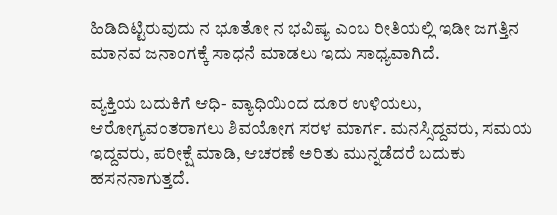ಹಿಡಿದಿಟ್ಟಿರುವುದು ನ ಭೂತೋ ನ ಭವಿಷ್ಯ ಎಂಬ ರೀತಿಯಲ್ಲಿ ಇಡೀ ಜಗತ್ತಿನ ಮಾನವ ಜನಾಂಗಕ್ಕೆ ಸಾಧನೆ ಮಾಡಲು ಇದು ಸಾಧ್ಯವಾಗಿದೆ.

ವ್ಯಕ್ತಿಯ ಬದುಕಿಗೆ ಆಧಿ- ವ್ಯಾಧಿಯಿಂದ ದೂರ ಉಳಿಯಲು, ಆರೋಗ್ಯವಂತರಾಗಲು ಶಿವಯೋಗ ಸರಳ ಮಾರ್ಗ. ಮನಸ್ಸಿದ್ದವರು, ಸಮಯ ಇದ್ದವರು, ಪರೀಕ್ಷೆ ಮಾಡಿ, ಆಚರಣೆ ಅರಿತು ಮುನ್ನಡೆದರೆ ಬದುಕು ಹಸನನಾಗುತ್ತದೆ.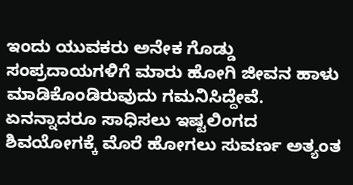ಇಂದು ಯುವಕರು ಅನೇಕ ಗೊಡ್ಡು ಸಂಪ್ರದಾಯಗಳಿಗೆ ಮಾರು ಹೋಗಿ ಜೀವನ ಹಾಳು ಮಾಡಿಕೊಂಡಿರುವುದು ಗಮನಿಸಿದ್ದೇವೆ. ಏನನ್ನಾದರೂ ಸಾಧಿಸಲು ಇಷ್ಟಲಿಂಗದ ಶಿವಯೋಗಕ್ಕೆ ಮೊರೆ ಹೋಗಲು ಸುವರ್ಣ ಅತ್ಯಂತ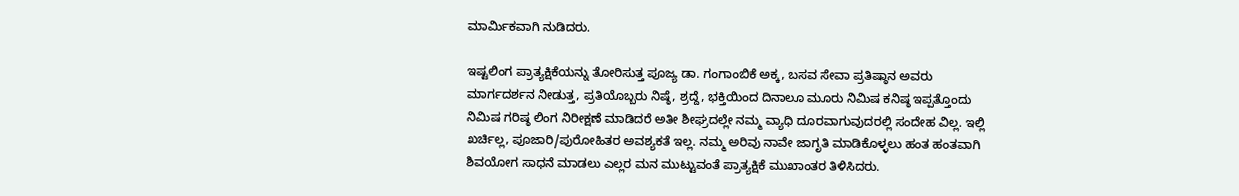ಮಾರ್ಮಿಕವಾಗಿ ನುಡಿದರು.

ಇಷ್ಟಲಿಂಗ ಪ್ರಾತ್ಯಕ್ಷಿಕೆಯನ್ನು ತೋರಿಸುತ್ತ ಪೂಜ್ಯ ಡಾ. ಗಂಗಾಂಬಿಕೆ ಅಕ್ಕ, ಬಸವ ಸೇವಾ ಪ್ರತಿಷ್ಠಾನ ಅವರು ಮಾರ್ಗದರ್ಶನ ನೀಡುತ್ತ, ಪ್ರತಿಯೊಬ್ಬರು ನಿಷ್ಠೆ, ಶ್ರದ್ದೆ, ಭಕ್ತಿಯಿಂದ ದಿನಾಲೂ ಮೂರು ನಿಮಿಷ ಕನಿಷ್ಠ ಇಪ್ಪತ್ತೊಂದು ನಿಮಿಷ ಗರಿಷ್ಠ ಲಿಂಗ ನಿರೀಕ್ಷಣೆ ಮಾಡಿದರೆ ಅತೀ ಶೀಘ್ರದಲ್ಲೇ ನಮ್ಮ ವ್ಯಾಧಿ ದೂರವಾಗುವುದರಲ್ಲಿ ಸಂದೇಹ ವಿಲ್ಲ. ಇಲ್ಲಿ ಖರ್ಚಿಲ್ಲ, ಪೂಜಾರಿ/ಪುರೋಹಿತರ ಅವಶ್ಯಕತೆ ಇಲ್ಲ. ನಮ್ಮ ಅರಿವು ನಾವೇ ಜಾಗೃತಿ ಮಾಡಿಕೊಳ್ಳಲು ಹಂತ ಹಂತವಾಗಿ ಶಿವಯೋಗ ಸಾಧನೆ ಮಾಡಲು ಎಲ್ಲರ ಮನ ಮುಟ್ಟುವಂತೆ ಪ್ರಾತ್ಯಕ್ಷಿಕೆ ಮುಖಾಂತರ ತಿಳಿಸಿದರು.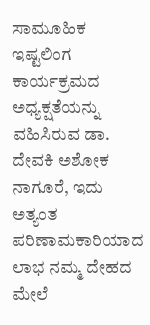ಸಾಮೂಹಿಕ ಇಷ್ಟಲಿಂಗ ಕಾರ್ಯಕ್ರಮದ ಅಧ್ಯಕ್ಷತೆಯನ್ನು ವಹಿಸಿರುವ ಡಾ. ದೇವಕಿ ಅಶೋಕ ನಾಗೂರೆ, ಇದು ಅತ್ಯಂತ ಪರಿಣಾಮಕಾರಿಯಾದ ಲಾಭ ನಮ್ಮ ದೇಹದ ಮೇಲೆ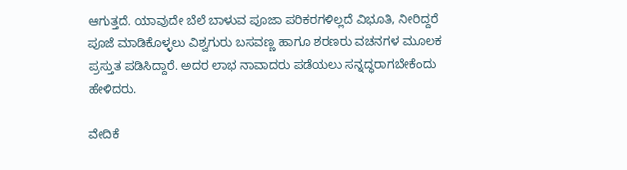ಆಗುತ್ತದೆ. ಯಾವುದೇ ಬೆಲೆ ಬಾಳುವ ಪೂಜಾ ಪರಿಕರಗಳಿಲ್ಲದೆ ವಿಭೂತಿ, ನೀರಿದ್ದರೆ ಪೂಜೆ ಮಾಡಿಕೊಳ್ಳಲು ವಿಶ್ವಗುರು ಬಸವಣ್ಣ ಹಾಗೂ ಶರಣರು ವಚನಗಳ ಮೂಲಕ ಪ್ರಸ್ತುತ ಪಡಿಸಿದ್ದಾರೆ. ಅದರ ಲಾಭ ನಾವಾದರು ಪಡೆಯಲು ಸನ್ನದ್ಧರಾಗಬೇಕೆಂದು ಹೇಳಿದರು.

ವೇದಿಕೆ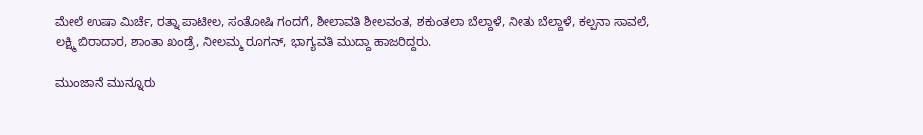ಮೇಲೆ ಉಷಾ ಮಿರ್ಚೆ, ರತ್ನಾ ಪಾಟೀಲ, ಸಂತೋಷಿ ಗಂದಗೆ, ಶೀಲಾವತಿ ಶೀಲವಂತ, ಶಕುಂತಲಾ ಬೆಲ್ದಾಳೆ, ನೀತು ಬೆಲ್ದಾಳೆ, ಕಲ್ಪನಾ ಸಾವಲೆ, ಲಕ್ಷ್ಮಿ ಬಿರಾದಾರ, ಶಾಂತಾ ಖಂಡ್ರೆ, ನೀಲಮ್ಮ ರೂಗನ್, ಭಾಗ್ಯವತಿ ಮುದ್ದಾ ಹಾಜರಿದ್ದರು.

ಮುಂಜಾನೆ ಮುನ್ನೂರು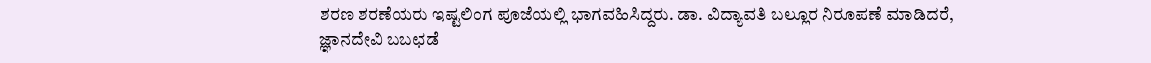ಶರಣ ಶರಣೆಯರು ಇಷ್ಟಲಿಂಗ ಪೂಜೆಯಲ್ಲಿ ಭಾಗವಹಿಸಿದ್ದರು. ಡಾ. ವಿದ್ಯಾವತಿ ಬಲ್ಲೂರ ನಿರೂಪಣೆ ಮಾಡಿದರೆ, ಜ್ಞಾನದೇವಿ ಬಬಛಡೆ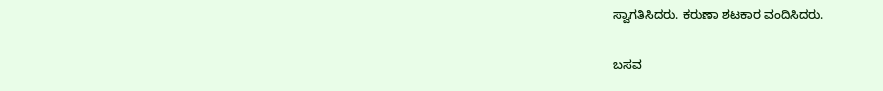ಸ್ವಾಗತಿಸಿದರು. ಕರುಣಾ ಶಟಕಾರ ವಂದಿಸಿದರು.

ಬಸವ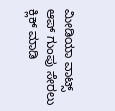ಮೀಡಿಯಾ ವಾಟ್ಸ್ ಆಪ್ ಗುಂಪು ಸೇರಲು ಕ್ಲಿಕ್ ಮಾಡಿ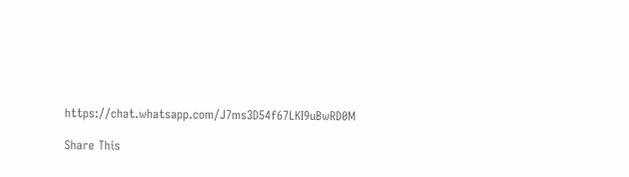https://chat.whatsapp.com/J7ms3D54f67LKI9uBwRD0M

Share This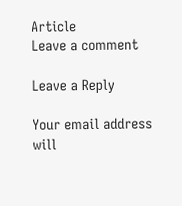Article
Leave a comment

Leave a Reply

Your email address will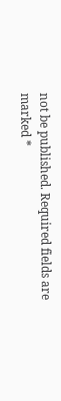not be published. Required fields are marked *